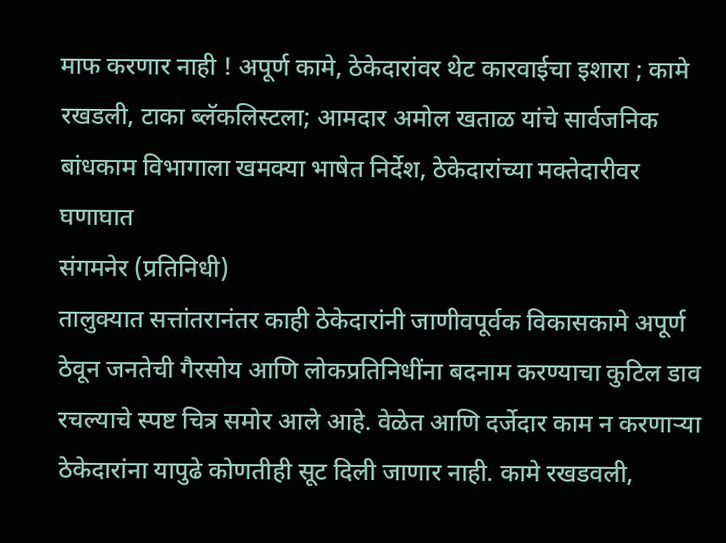माफ करणार नाही ! अपूर्ण कामे, ठेकेदारांवर थेट कारवाईचा इशारा ; कामे रखडली, टाका ब्लॅकलिस्टला; आमदार अमोल खताळ यांचे सार्वजनिक बांधकाम विभागाला खमक्या भाषेत निर्देश, ठेकेदारांच्या मक्तेदारीवर घणाघात
संगमनेर (प्रतिनिधी)
तालुक्यात सत्तांतरानंतर काही ठेकेदारांनी जाणीवपूर्वक विकासकामे अपूर्ण ठेवून जनतेची गैरसोय आणि लोकप्रतिनिधींना बदनाम करण्याचा कुटिल डाव रचल्याचे स्पष्ट चित्र समोर आले आहे. वेळेत आणि दर्जेदार काम न करणाऱ्या ठेकेदारांना यापुढे कोणतीही सूट दिली जाणार नाही. कामे रखडवली,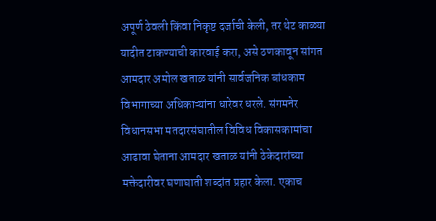अपूर्ण ठेवली किंवा निकृष्ट दर्जाची केली, तर थेट काळ्या यादीत टाकण्याची कारवाई करा, असे ठणकावून सांगत आमदार अमोल खताळ यांनी सार्वजनिक बांधकाम विभागाच्या अधिकाऱ्यांना धारेवर धरले. संगमनेर विधानसभा मतदारसंघातील विविध विकासकामांचा आढावा घेताना आमदार खताळ यांनी ठेकेदारांच्या मक्तेदारीवर घणाघाती शब्दांत प्रहार केला. एकाच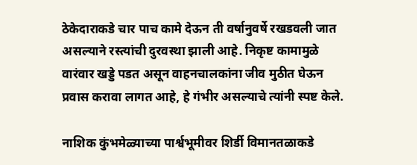ठेकेदाराकडे चार पाच कामे देऊन ती वर्षानुवर्षे रखडवली जात असल्याने रस्त्यांची दुरवस्था झाली आहे. निकृष्ट कामामुळे वारंवार खड्डे पडत असून वाहनचालकांना जीव मुठीत घेऊन प्रवास करावा लागत आहे, हे गंभीर असल्याचे त्यांनी स्पष्ट केले.

नाशिक कुंभमेळ्याच्या पार्श्वभूमीवर शिर्डी विमानतळाकडे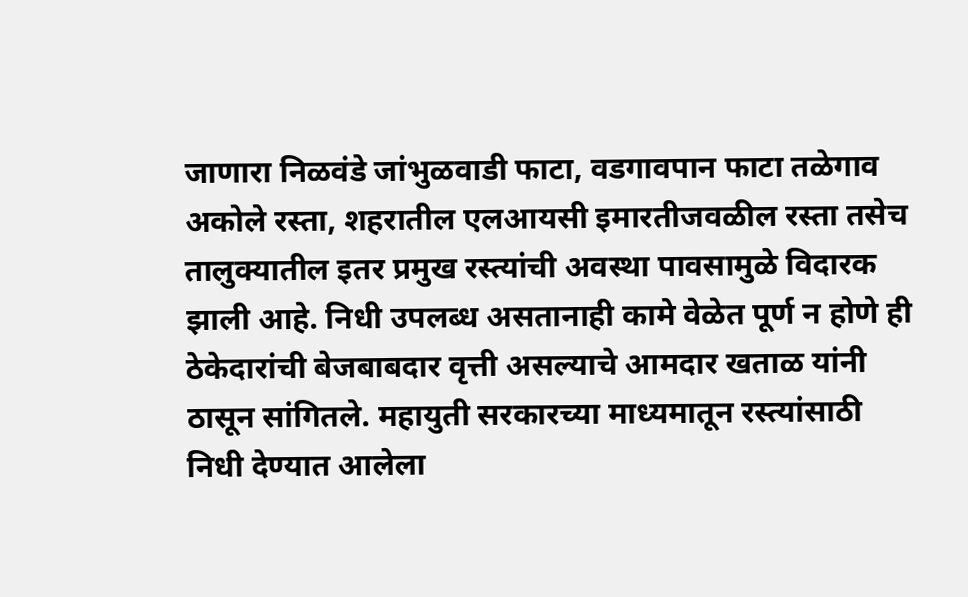जाणारा निळवंडे जांभुळवाडी फाटा, वडगावपान फाटा तळेगाव अकोले रस्ता, शहरातील एलआयसी इमारतीजवळील रस्ता तसेच तालुक्यातील इतर प्रमुख रस्त्यांची अवस्था पावसामुळे विदारक झाली आहे. निधी उपलब्ध असतानाही कामे वेळेत पूर्ण न होणे ही ठेकेदारांची बेजबाबदार वृत्ती असल्याचे आमदार खताळ यांनी ठासून सांगितले. महायुती सरकारच्या माध्यमातून रस्त्यांसाठी निधी देण्यात आलेला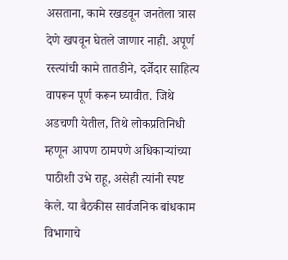असताना, कामे रखडवून जनतेला त्रास देणे खपवून घेतले जाणार नाही. अपूर्ण रस्त्यांची कामे तातडीने, दर्जेदार साहित्य वापरून पूर्ण करून घ्यावीत. जिथे अडचणी येतील, तिथे लोकप्रतिनिधी म्हणून आपण ठामपणे अधिकाऱ्यांच्या पाठीशी उभे राहू, असेही त्यांनी स्पष्ट केले. या बैठकीस सार्वजनिक बांधकाम विभागाचे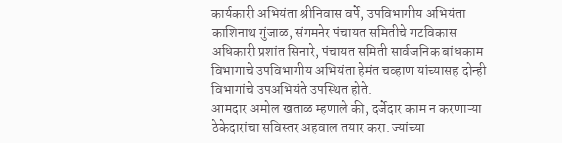कार्यकारी अभियंता श्रीनिवास वर्पे, उपविभागीय अभियंता काशिनाथ गुंजाळ, संगमनेर पंचायत समितीचे गटविकास अधिकारी प्रशांत सिनारे, पंचायत समिती सार्वजनिक बांधकाम विभागाचे उपविभागीय अभियंता हेमंत चव्हाण यांच्यासह दोन्ही विभागांचे उपअभियंते उपस्थित होते.
आमदार अमोल खताळ म्हणाले की, दर्जेदार काम न करणाऱ्या ठेकेदारांचा सविस्तर अहवाल तयार करा. ज्यांच्या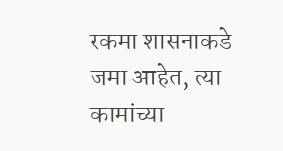रकमा शासनाकडे जमा आहेत, त्या कामांच्या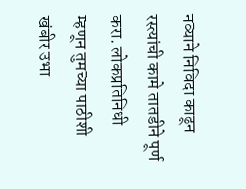नव्याने निविदा काढून रस्त्यांची कामे तातडीने पूर्ण करा. लोकप्रतिनिधी म्हणून तुमच्या पाठीशी खंबीर उभा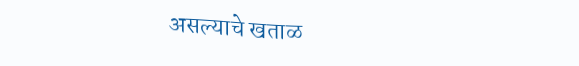असल्याचे खताळ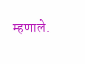म्हणाले.